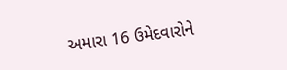અમારા 16 ઉમેદવારોને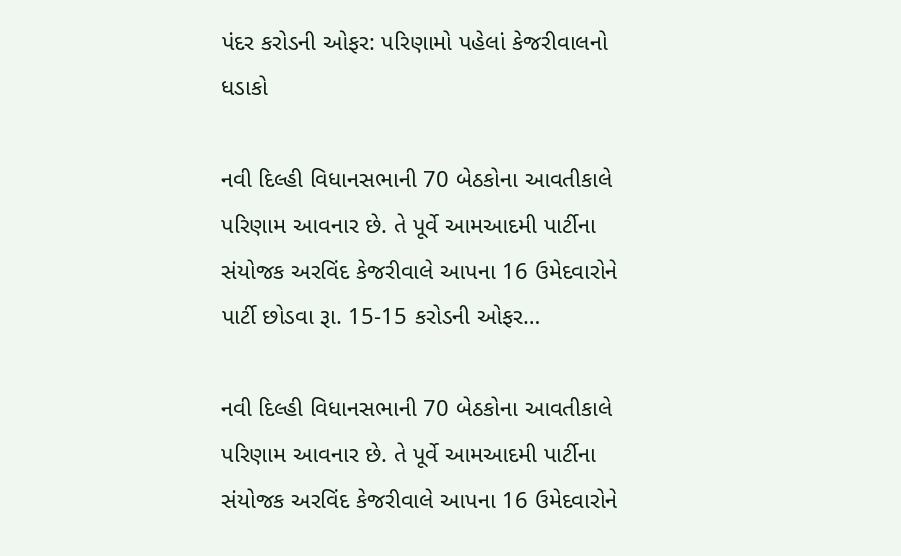પંદર કરોડની ઓફર: પરિણામો પહેલાં કેજરીવાલનો ધડાકો

નવી દિલ્હી વિધાનસભાની 70 બેઠકોના આવતીકાલે પરિણામ આવનાર છે. તે પૂર્વે આમઆદમી પાર્ટીના સંયોજક અરવિંદ કેજરીવાલે આપના 16 ઉમેદવારોને પાર્ટી છોડવા રૂા. 15-15 કરોડની ઓફર…

નવી દિલ્હી વિધાનસભાની 70 બેઠકોના આવતીકાલે પરિણામ આવનાર છે. તે પૂર્વે આમઆદમી પાર્ટીના સંયોજક અરવિંદ કેજરીવાલે આપના 16 ઉમેદવારોને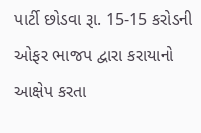પાર્ટી છોડવા રૂા. 15-15 કરોડની ઓફર ભાજપ દ્વારા કરાયાનો આક્ષેપ કરતા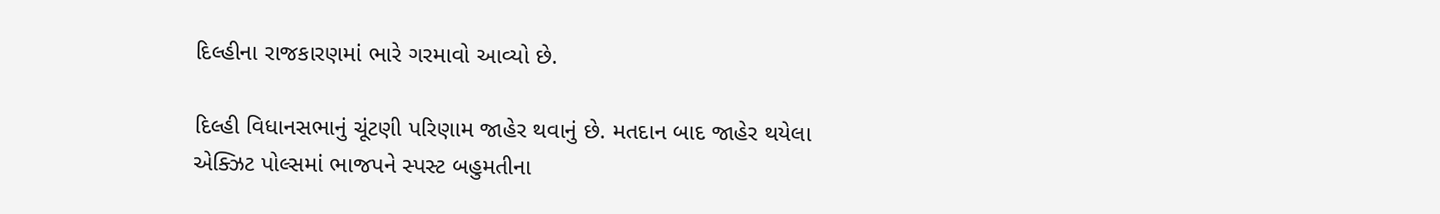દિલ્હીના રાજકારણમાં ભારે ગરમાવો આવ્યો છે.

દિલ્હી વિધાનસભાનું ચૂંટણી પરિણામ જાહેર થવાનું છે. મતદાન બાદ જાહેર થયેલા એક્ઝિટ પોલ્સમાં ભાજપને સ્પસ્ટ બહુમતીના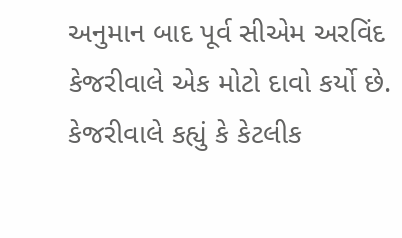અનુમાન બાદ પૂર્વ સીએમ અરવિંદ કેજરીવાલે એક મોટો દાવો કર્યો છે. કેજરીવાલે કહ્યું કે કેટલીક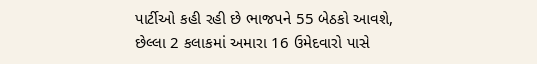પાર્ટીઓ કહી રહી છે ભાજપને 55 બેઠકો આવશે, છેલ્લા 2 કલાકમાં અમારા 16 ઉમેદવારો પાસે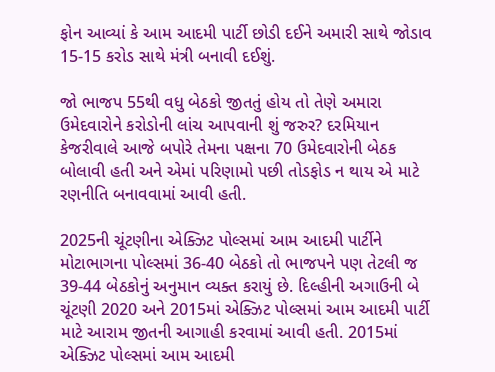ફોન આવ્યાં કે આમ આદમી પાર્ટી છોડી દઈને અમારી સાથે જોડાવ 15-15 કરોડ સાથે મંત્રી બનાવી દઈશું.

જો ભાજપ 55થી વધુ બેઠકો જીતતું હોય તો તેણે અમારા ઉમેદવારોને કરોડોની લાંચ આપવાની શું જરુર? દરમિયાન કેજરીવાલે આજે બપોરે તેમના પક્ષના 70 ઉમેદવારોની બેઠક બોલાવી હતી અને એમાં પરિણામો પછી તોડફોડ ન થાય એ માટે રણનીતિ બનાવવામાં આવી હતી.

2025ની ચૂંટણીના એક્ઝિટ પોલ્સમાં આમ આદમી પાર્ટીને મોટાભાગના પોલ્સમાં 36-40 બેઠકો તો ભાજપને પણ તેટલી જ 39-44 બેઠકોનું અનુમાન વ્યક્ત કરાયું છે. દિલ્હીની અગાઉની બે ચૂંટણી 2020 અને 2015માં એક્ઝિટ પોલ્સમાં આમ આદમી પાર્ટી માટે આરામ જીતની આગાહી કરવામાં આવી હતી. 2015માં એક્ઝિટ પોલ્સમાં આમ આદમી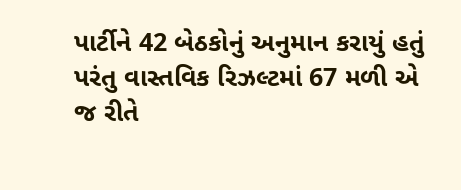પાર્ટીને 42 બેઠકોનું અનુમાન કરાયું હતું પરંતુ વાસ્તવિક રિઝલ્ટમાં 67 મળી એ જ રીતે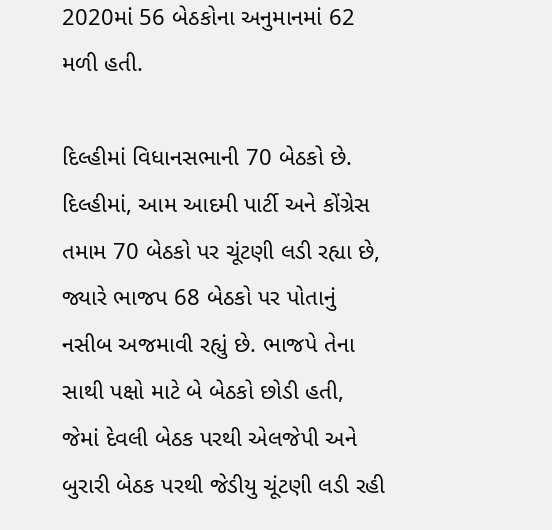2020માં 56 બેઠકોના અનુમાનમાં 62 મળી હતી.

દિલ્હીમાં વિધાનસભાની 70 બેઠકો છે. દિલ્હીમાં, આમ આદમી પાર્ટી અને કોંગ્રેસ તમામ 70 બેઠકો પર ચૂંટણી લડી રહ્યા છે, જ્યારે ભાજપ 68 બેઠકો પર પોતાનું નસીબ અજમાવી રહ્યું છે. ભાજપે તેના સાથી પક્ષો માટે બે બેઠકો છોડી હતી, જેમાં દેવલી બેઠક પરથી એલજેપી અને બુરારી બેઠક પરથી જેડીયુ ચૂંટણી લડી રહી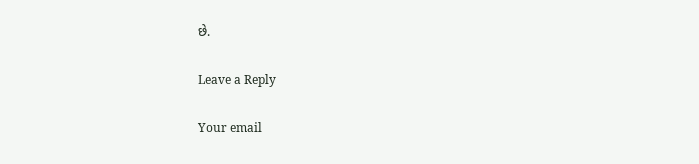છે.

Leave a Reply

Your email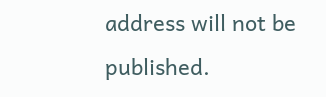address will not be published.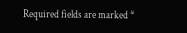Required fields are marked *